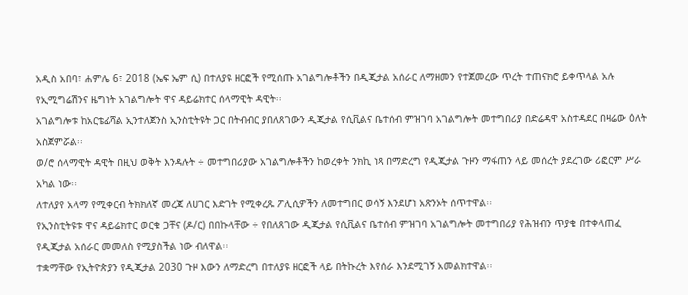አዲስ አበባ፣ ሐምሌ 6፣ 2018 (ኤፍ ኤም ሲ) በተለያዩ ዘርፎች የሚሰጡ አገልግሎቶችን በዲጂታል አሰራር ለማዘመን የተጀመረው ጥረት ተጠናክሮ ይቀጥላል አሉ የኢሚግሬሽንና ዜግነት አገልግሎት ዋና ዳይሬክተር ሰላማዊት ዳዊት፡፡
አገልግሎቱ ከአርቴፊሻል ኢንተለጀንስ ኢንስቲትዩት ጋር በትብብር ያበለጸገውን ዲጂታል የሲቪልና ቤተሰብ ምዝገባ አገልግሎት መተግበሪያ በድሬዳዋ አስተዳደር በዛሬው ዕለት አስጀምሯል፡፡
ወ/ሮ ሰላማዊት ዳዊት በዚህ ወቅት እንዳሉት ÷ መተግበሪያው አገልግሎቶችን ከወረቀት ንክኪ ነጻ በማድረግ የዲጂታል ጉዞን ማፋጠን ላይ መሰረት ያደረገው ሪፎርም ሥራ አካል ነው፡፡
ለተለያየ አላማ የሚቀርብ ትክክለኛ መረጃ ለሀገር እድገት የሚቀረጹ ፖሊሲዎችን ለመተግበር ወሳኝ እንደሆነ አጽንኦት ሰጥተዋል፡፡
የኢንስቲትዩቱ ዋና ዳይሬክተር ወርቁ ጋቸና (ዶ/ር) በበኩላቸው ÷ የበለጸገው ዲጂታል የሲቪልና ቤተሰብ ምዝገባ አገልግሎት መተግበሪያ የሕዝብን ጥያቄ በተቀላጠፈ የዲጂታል አሰራር መመለስ የሚያስችል ነው ብለዋል፡፡
ተቋማቸው የኢትዮጵያን የዲጂታል 2030 ጉዞ እውን ለማድረግ በተለያዩ ዘርፎች ላይ በትኩረት እየሰራ እንደሚገኝ አመልክተዋል፡፡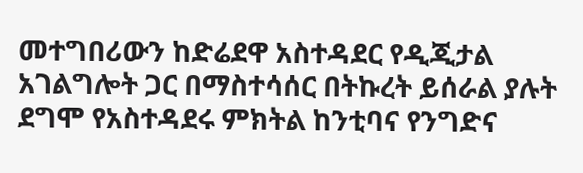መተግበሪውን ከድሬደዋ አስተዳደር የዲጂታል አገልግሎት ጋር በማስተሳሰር በትኩረት ይሰራል ያሉት ደግሞ የአስተዳደሩ ምክትል ከንቲባና የንግድና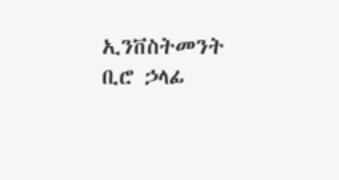ኢንቨስትመንት ቢሮ ኃላፊ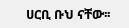ሀርቢ ቡህ ናቸው፡፡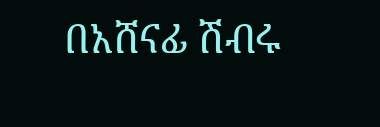በአሸናፊ ሽብሩ